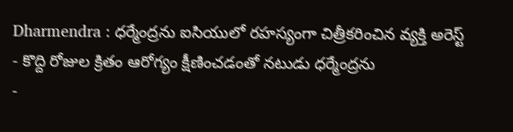Dharmendra : ధర్మేంద్రను ఐసియులో రహస్యంగా చిత్రీకరించిన వ్యక్తి అరెస్ట్
- కొద్ది రోజుల క్రితం ఆరోగ్యం క్షీణించడంతో నటుడు ధర్మేంద్రను
-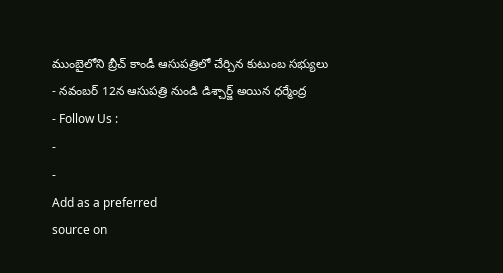ముంబైలోని బ్రీచ్ కాండీ ఆసుపత్రిలో చేర్చిన కుటుంబ సభ్యులు
- నవంబర్ 12న ఆసుపత్రి నుండి డిశ్చార్జ్ అయిన ధర్మేంద్ర
- Follow Us :
-
-
Add as a preferred
source on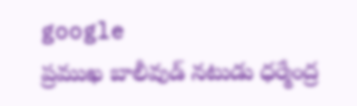google
ప్రముఖ బాలీవుడ్ నటుడు ధర్మేంద్ర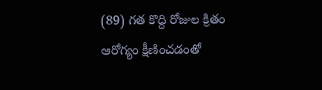(89) గత కొద్ది రోజుల క్రితం ఆరోగ్యం క్షీణించడంతో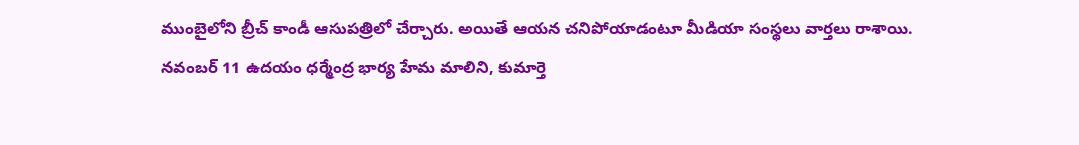ముంబైలోని బ్రీచ్ కాండీ ఆసుపత్రిలో చేర్చారు. అయితే ఆయన చనిపోయాడంటూ మీడియా సంస్థలు వార్తలు రాశాయి. నవంబర్ 11 ఉదయం ధర్మేంద్ర భార్య హేమ మాలిని, కుమార్తె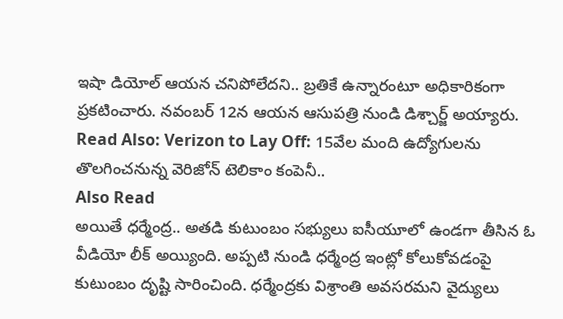ఇషా డియోల్ ఆయన చనిపోలేదని.. బ్రతికే ఉన్నారంటూ అధికారికంగా ప్రకటించారు. నవంబర్ 12న ఆయన ఆసుపత్రి నుండి డిశ్చార్జ్ అయ్యారు.
Read Also: Verizon to Lay Off: 15వేల మంది ఉద్యోగులను తొలగించనున్న వెరిజోన్ టెలికాం కంపెనీ..
Also Read
అయితే ధర్మేంద్ర.. అతడి కుటుంబం సభ్యులు ఐసీయూలో ఉండగా తీసిన ఓ వీడియో లీక్ అయ్యింది. అప్పటి నుండి ధర్మేంద్ర ఇంట్లో కోలుకోవడంపై కుటుంబం దృష్టి సారించింది. ధర్మేంద్రకు విశ్రాంతి అవసరమని వైద్యులు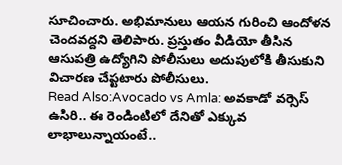సూచించారు. అభిమానులు ఆయన గురించి ఆందోళన చెందవద్దని తెలిపారు. ప్రస్తుతం వీడియో తీసిన ఆసుపత్రి ఉద్యోగిని పోలీసులు అదుపులోకి తీసుకుని విచారణ చేప్టటారు పోలీసులు.
Read Also:Avocado vs Amla: అవకాడో వర్సెస్ ఉసిరి.. ఈ రెండింటిలో దేనితో ఎక్కువ లాభాలున్నాయంటే..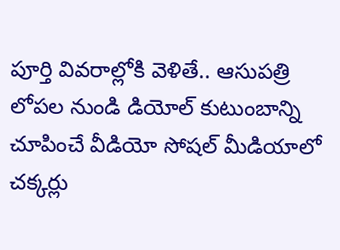పూర్తి వివరాల్లోకి వెళితే.. ఆసుపత్రి లోపల నుండి డియోల్ కుటుంబాన్ని చూపించే వీడియో సోషల్ మీడియాలో చక్కర్లు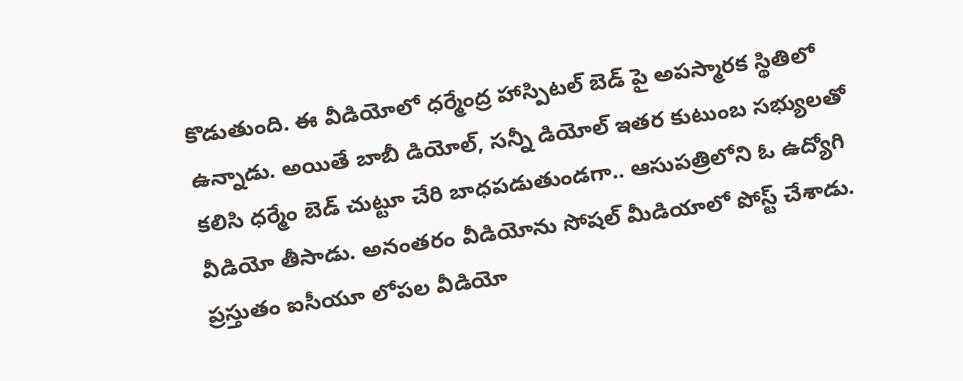కొడుతుంది. ఈ వీడియోలో ధర్మేంద్ర హాస్పిటల్ బెడ్ పై అపస్మారక స్థితిలో ఉన్నాడు. అయితే బాబీ డియోల్, సన్నీ డియోల్ ఇతర కుటుంబ సభ్యులతో కలిసి ధర్మేం బెడ్ చుట్టూ చేరి బాధపడుతుండగా.. ఆసుపత్రిలోని ఓ ఉద్యోగి వీడియో తీసాడు. అనంతరం వీడియోను సోషల్ మీడియాలో పోస్ట్ చేశాడు. ప్రస్తుతం ఐసీయూ లోపల వీడియో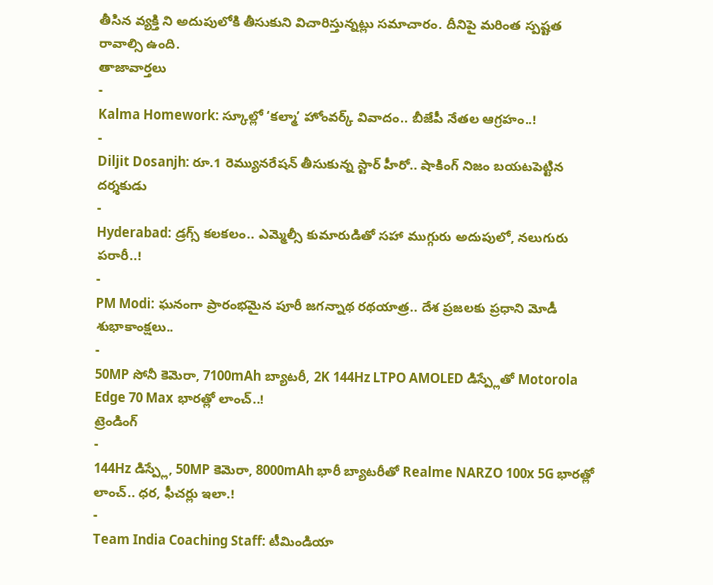తీసిన వ్యక్తి ని అదుపులోకి తీసుకుని విచారిస్తున్నట్లు సమాచారం. దీనిపై మరింత స్పష్టత రావాల్సి ఉంది.
తాజావార్తలు
-
Kalma Homework: స్కూల్లో ‘కల్మా’ హోంవర్క్ వివాదం.. బీజేపీ నేతల ఆగ్రహం..!
-
Diljit Dosanjh: రూ.1 రెమ్యునరేషన్ తీసుకున్న స్టార్ హీరో.. షాకింగ్ నిజం బయటపెట్టిన దర్శకుడు
-
Hyderabad: డ్రగ్స్ కలకలం.. ఎమ్మెల్సీ కుమారుడితో సహా ముగ్గురు అదుపులో, నలుగురు పరారీ..!
-
PM Modi: ఘనంగా ప్రారంభమైన పూరీ జగన్నాథ రథయాత్ర.. దేశ ప్రజలకు ప్రధాని మోడీ శుభాకాంక్షలు..
-
50MP సోనీ కెమెరా, 7100mAh బ్యాటరీ, 2K 144Hz LTPO AMOLED డిస్ప్లేతో Motorola Edge 70 Max భారత్లో లాంచ్..!
ట్రెండింగ్
-
144Hz డిస్ప్లే, 50MP కెమెరా, 8000mAh భారీ బ్యాటరీతో Realme NARZO 100x 5G భారత్లో లాంచ్.. ధర, ఫీచర్లు ఇలా.!
-
Team India Coaching Staff: టీమిండియా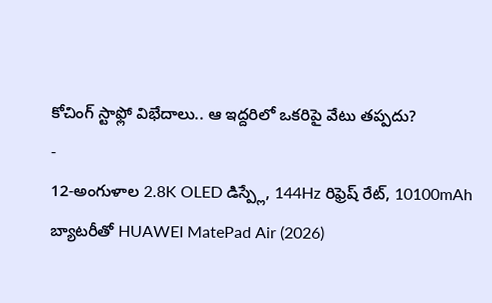కోచింగ్ స్టాఫ్లో విభేదాలు.. ఆ ఇద్దరిలో ఒకరిపై వేటు తప్పదు?
-
12-అంగుళాల 2.8K OLED డిస్ప్లే, 144Hz రిఫ్రెష్ రేట్, 10100mAh బ్యాటరీతో HUAWEI MatePad Air (2026)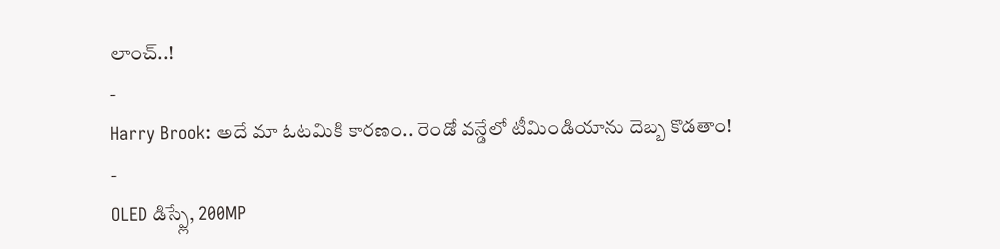లాంచ్..!
-
Harry Brook: అదే మా ఓటమికి కారణం.. రెండో వన్డేలో టీమిండియాను దెబ్బ కొడతాం!
-
OLED డిస్ప్లే, 200MP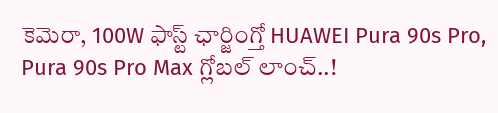కెమెరా, 100W ఫాస్ట్ ఛార్జింగ్తో HUAWEI Pura 90s Pro, Pura 90s Pro Max గ్లోబల్ లాంచ్..!